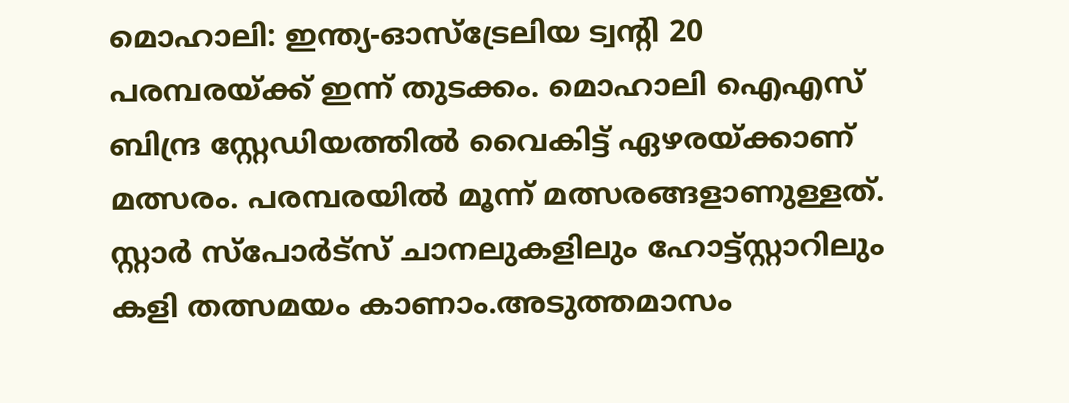മൊഹാലി: ഇന്ത്യ-ഓസ്ട്രേലിയ ട്വന്റി 20 പരമ്പരയ്ക്ക് ഇന്ന് തുടക്കം. മൊഹാലി ഐഎസ് ബിന്ദ്ര സ്റ്റേഡിയത്തിൽ വൈകിട്ട് ഏഴരയ്ക്കാണ് മത്സരം. പരമ്പരയിൽ മൂന്ന് മത്സരങ്ങളാണുള്ളത്. സ്റ്റാർ സ്പോർട്സ് ചാനലുകളിലും ഹോട്ട്സ്റ്റാറിലും കളി തത്സമയം കാണാം.അടുത്തമാസം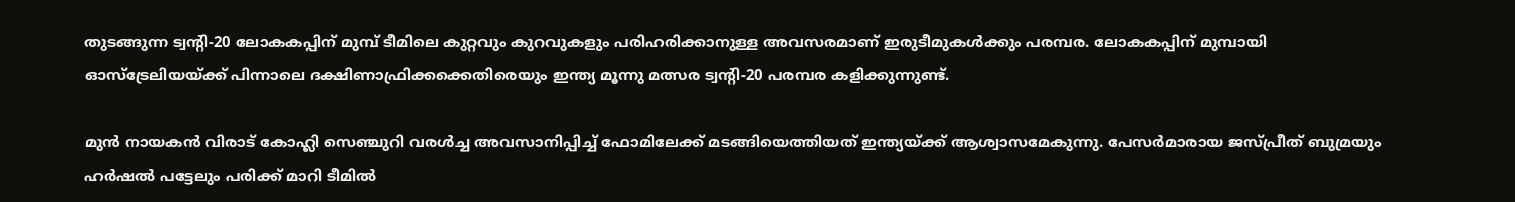തുടങ്ങുന്ന ട്വന്റി-20 ലോകകപ്പിന് മുമ്പ് ടീമിലെ കുറ്റവും കുറവുകളും പരിഹരിക്കാനുള്ള അവസരമാണ് ഇരുടീമുകൾക്കും പരമ്പര. ലോകകപ്പിന് മുമ്പായി ഓസ്ട്രേലിയയ്ക്ക് പിന്നാലെ ദക്ഷിണാഫ്രിക്കക്കെതിരെയും ഇന്ത്യ മൂന്നു മത്സര ട്വന്റി-20 പരമ്പര കളിക്കുന്നുണ്ട്.

മുൻ നായകൻ വിരാട് കോഹ്ലി സെഞ്ചുറി വരൾച്ച അവസാനിപ്പിച്ച് ഫോമിലേക്ക് മടങ്ങിയെത്തിയത് ഇന്ത്യയ്ക്ക് ആശ്വാസമേകുന്നു. പേസർമാരായ ജസ്പ്രീത് ബുമ്രയും ഹർഷൽ പട്ടേലും പരിക്ക് മാറി ടീമിൽ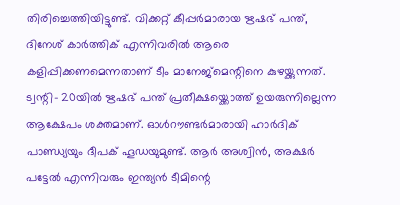തിരിച്ചെത്തിയിട്ടുണ്ട്. വിക്കറ്റ് കീപ്പർമാരായ ഋഷഭ് പന്ത്, ദിനേശ് കാർത്തിക് എന്നിവരിൽ ആരെ കളിപ്പിക്കണമെന്നതാണ് ടീം മാനേജ്മെന്റിനെ കുഴയ്ക്കുന്നത്. ട്വന്റി- 20യിൽ ഋഷഭ് പന്ത് പ്രതീക്ഷയ്ക്കൊത്ത് ഉയരുന്നില്ലെന്ന ആക്ഷേപം ശക്തമാണ്. ഓൾറൗണ്ടർമാരായി ഹാർദിക് പാണ്ഡ്യയും ദീപക് ഹൂഡയുമുണ്ട്. ആർ അശ്വിൻ, അക്ഷർ പട്ടേൽ എന്നിവരും ഇന്ത്യൻ ടീമിന്റെ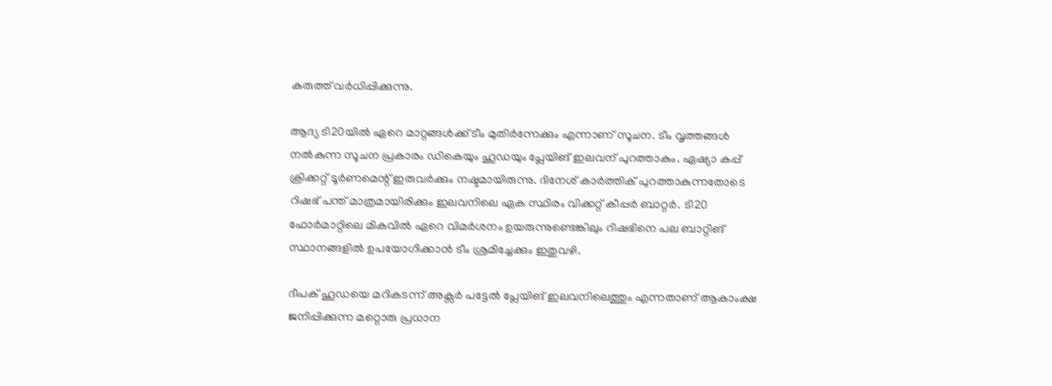കരുത്ത് വർധിപ്പിക്കുന്നു.

ആദ്യ ടി20യിൽ ഏറെ മാറ്റങ്ങൾക്ക് ടീം മുതിർന്നേക്കും എന്നാണ് സൂചന. ടീം വൃത്തങ്ങൾ നൽകുന്ന സൂചന പ്രകാരം ഡികെയും ഹൂഡയും പ്ലേയിങ് ഇലവന് പുറത്താകും. ഏഷ്യാ കപ്പ് ക്രിക്കറ്റ് ടൂർണമെന്റ് ഇരുവർക്കും നഷ്ടമായിരുന്നു. ദിനേശ് കാർത്തിക് പുറത്താകുന്നതോടെ റിഷഭ് പന്ത് മാത്രമായിരിക്കും ഇലവനിലെ ഏക സ്ഥിരം വിക്കറ്റ് കീപ്പർ ബാറ്റർ. ടി20 ഫോർമാറ്റിലെ മികവിൽ ഏറെ വിമർശനം ഉയരുന്നുണ്ടെങ്കിലും റിഷഭിനെ പല ബാറ്റിങ് സ്ഥാനങ്ങളിൽ ഉപയോഗിക്കാൻ ടീം ശ്രമിച്ചേക്കും ഇതുവഴി.

ദീപക് ഹൂഡയെ മറികടന്ന് അക്സർ പട്ടേൽ പ്ലേയിങ് ഇലവനിലെത്തും എന്നതാണ് ആകാംക്ഷ ജനിപ്പിക്കുന്ന മറ്റൊരു പ്രധാന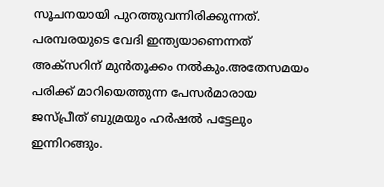സൂചനയായി പുറത്തുവന്നിരിക്കുന്നത്. പരമ്പരയുടെ വേദി ഇന്ത്യയാണെന്നത് അക്സറിന് മുൻതൂക്കം നൽകും.അതേസമയം പരിക്ക് മാറിയെത്തുന്ന പേസർമാരായ ജസ്പ്രീത് ബുമ്രയും ഹർഷൽ പട്ടേലും ഇന്നിറങ്ങും.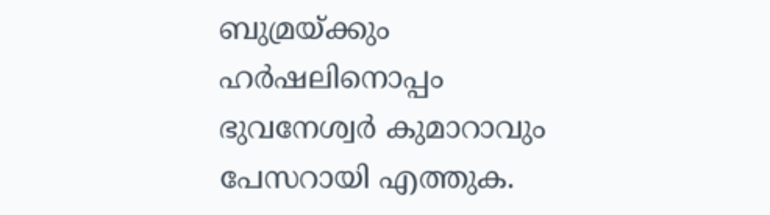ബുമ്രയ്ക്കും ഹർഷലിനൊപ്പം ഭുവനേശ്വർ കുമാറാവും പേസറായി എത്തുക.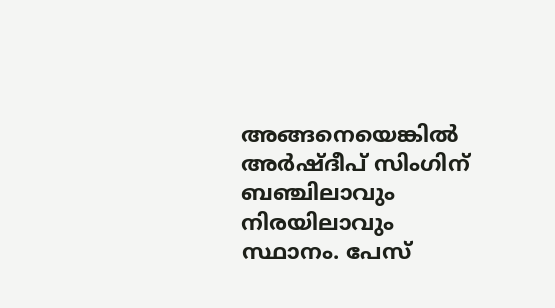അങ്ങനെയെങ്കിൽ അർഷ്ദീപ് സിംഗിന് ബഞ്ചിലാവും നിരയിലാവും സ്ഥാനം. പേസ്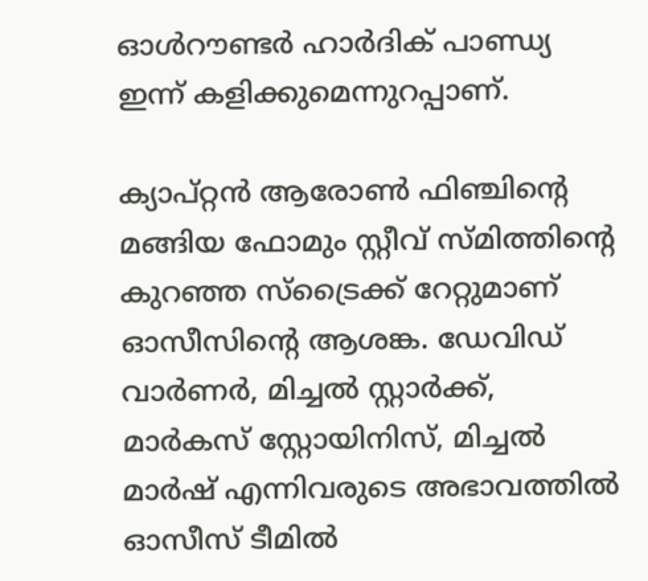ഓൾറൗണ്ടർ ഹാർദിക് പാണ്ഡ്യ ഇന്ന് കളിക്കുമെന്നുറപ്പാണ്.

ക്യാപ്റ്റൻ ആരോൺ ഫിഞ്ചിന്റെ മങ്ങിയ ഫോമും സ്റ്റീവ് സ്മിത്തിന്റെ കുറഞ്ഞ സ്ട്രൈക്ക് റേറ്റുമാണ് ഓസീസിന്റെ ആശങ്ക. ഡേവിഡ് വാർണർ, മിച്ചൽ സ്റ്റാർക്ക്, മാർകസ് സ്റ്റോയിനിസ്, മിച്ചൽ മാർഷ് എന്നിവരുടെ അഭാവത്തിൽ ഓസീസ് ടീമിൽ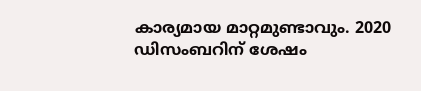കാര്യമായ മാറ്റമുണ്ടാവും. 2020 ഡിസംബറിന് ശേഷം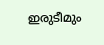ഇരുടീമും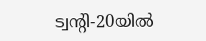ട്വന്റി-20യിൽ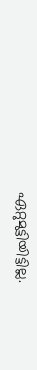ഏറ്റുമുട്ടിയിട്ടില്ല.